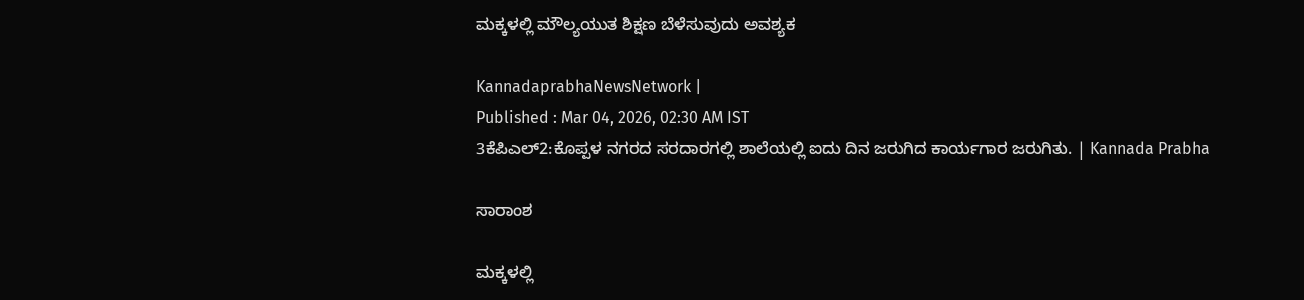ಮಕ್ಕಳಲ್ಲಿ ಮೌಲ್ಯಯುತ ಶಿಕ್ಷಣ ಬೆಳೆಸುವುದು ಅವಶ್ಯಕ

KannadaprabhaNewsNetwork |
Published : Mar 04, 2026, 02:30 AM IST
3ಕೆಪಿಎಲ್2:ಕೊಪ್ಪಳ ನಗರದ ಸರದಾರಗಲ್ಲಿ ಶಾಲೆಯಲ್ಲಿ ಐದು ದಿನ ಜರುಗಿದ ಕಾರ್ಯಗಾರ ಜರುಗಿತು. | Kannada Prabha

ಸಾರಾಂಶ

ಮಕ್ಕಳಲ್ಲಿ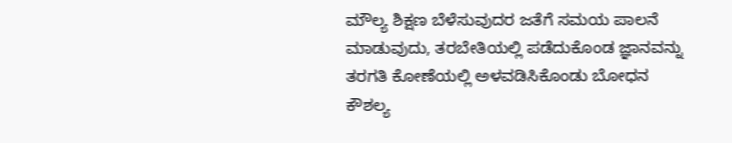ಮೌಲ್ಯ ಶಿಕ್ಷಣ ಬೆಳೆಸುವುದರ ಜತೆಗೆ ಸಮಯ ಪಾಲನೆ ಮಾಡುವುದು, ತರಬೇತಿಯಲ್ಲಿ ಪಡೆದುಕೊಂಡ ಜ್ಞಾನವನ್ನು ತರಗತಿ ಕೋಣೆಯಲ್ಲಿ ಅಳವಡಿಸಿಕೊಂಡು ಬೋಧನ ಕೌಶಲ್ಯ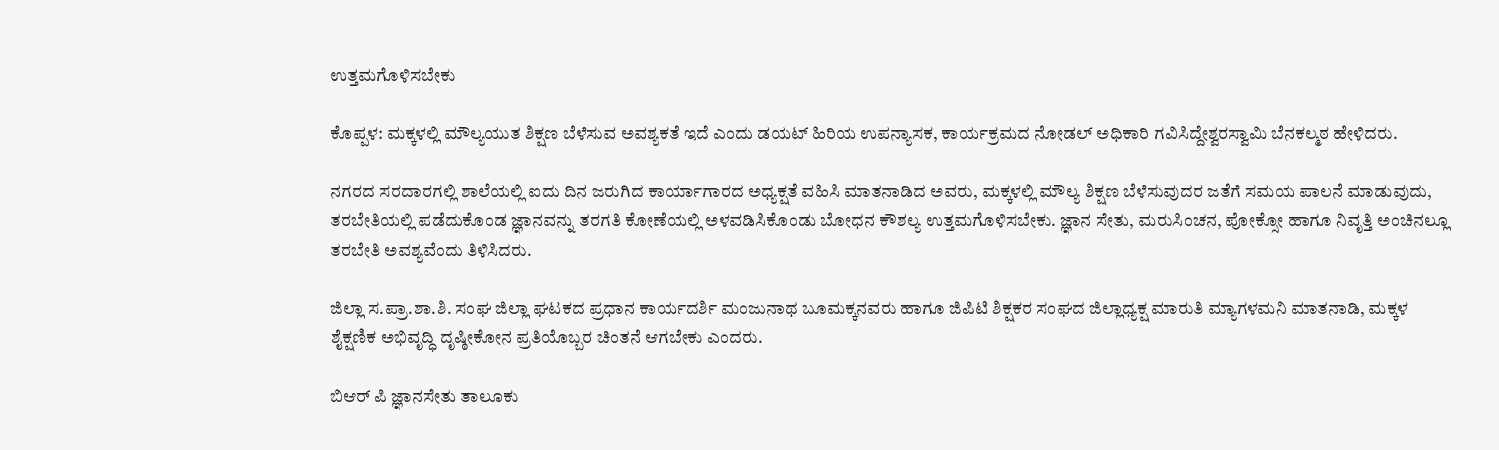ಉತ್ತಮಗೊಳಿಸಬೇಕು

ಕೊಪ್ಪಳ: ಮಕ್ಕಳಲ್ಲಿ ಮೌಲ್ಯಯುತ ಶಿಕ್ಷಣ ಬೆಳೆಸುವ ಅವಶ್ಯಕತೆ ಇದೆ ಎಂದು ಡಯಟ್ ಹಿರಿಯ ಉಪನ್ಯಾಸಕ, ಕಾರ್ಯಕ್ರಮದ ನೋಡಲ್ ಅಧಿಕಾರಿ ಗವಿಸಿದ್ದೇಶ್ವರಸ್ವಾಮಿ ಬೆನಕಲ್ಮಠ ಹೇಳಿದರು.

ನಗರದ ಸರದಾರಗಲ್ಲಿ ಶಾಲೆಯಲ್ಲಿ ಐದು ದಿನ ಜರುಗಿದ ಕಾರ್ಯಾಗಾರದ ಅಧ್ಯಕ್ಷತೆ ವಹಿಸಿ ಮಾತನಾಡಿದ ಅವರು, ಮಕ್ಕಳಲ್ಲಿ ಮೌಲ್ಯ ಶಿಕ್ಷಣ ಬೆಳೆಸುವುದರ ಜತೆಗೆ ಸಮಯ ಪಾಲನೆ ಮಾಡುವುದು, ತರಬೇತಿಯಲ್ಲಿ ಪಡೆದುಕೊಂಡ ಜ್ಞಾನವನ್ನು ತರಗತಿ ಕೋಣೆಯಲ್ಲಿ ಅಳವಡಿಸಿಕೊಂಡು ಬೋಧನ ಕೌಶಲ್ಯ ಉತ್ತಮಗೊಳಿಸಬೇಕು. ಜ್ಞಾನ ಸೇತು, ಮರುಸಿಂಚನ, ಪೋಕ್ಸೋ ಹಾಗೂ ನಿವೃತ್ತಿ ಅಂಚಿನಲ್ಲೂ ತರಬೇತಿ ಅವಶ್ಯವೆಂದು ತಿಳಿಸಿದರು.

ಜಿಲ್ಲಾ ಸ.ಪ್ರಾ.ಶಾ.ಶಿ. ಸಂಘ ಜಿಲ್ಲಾ ಘಟಕದ ಪ್ರಧಾನ ಕಾರ್ಯದರ್ಶಿ ಮಂಜುನಾಥ ಬೂಮಕ್ಕನವರು ಹಾಗೂ ಜಿಪಿಟಿ ಶಿಕ್ಷಕರ ಸಂಘದ ಜಿಲ್ಲಾಧ್ಯಕ್ಷ ಮಾರುತಿ ಮ್ಯಾಗಳಮನಿ ಮಾತನಾಡಿ, ಮಕ್ಕಳ ಶೈಕ್ಷಣಿಕ ಅಭಿವೃದ್ಧಿ ದೃಷ್ಠೀಕೋನ ಪ್ರತಿಯೊಬ್ಬರ ಚಿಂತನೆ ಆಗಬೇಕು ಎಂದರು.

ಬಿಆರ್ ಪಿ ಜ್ಞಾನಸೇತು ತಾಲೂಕು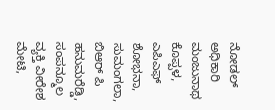ನೋಡಲ್ ಅಧಿಕಾರಿ ಮಂಜುನಾಥ ಕೊಪ್ಪಳ, ಎಪಿಎಫ್ ಶೋಭನಾ, ಸುಮಂಗಲಾ, ಬಿಆರ್ ಪಿ ಹನುಮರೆಡ್ಡಿ, ಸಂಪನ್ಮೂಲ ವ್ಯಕ್ತಿ ವೀರೇಶ ಮೇಟಿ,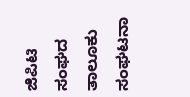ಜಿಪಿಟಿ ಸಂಘದ ತಾಲೂಕು ಸಂಘಟನಾ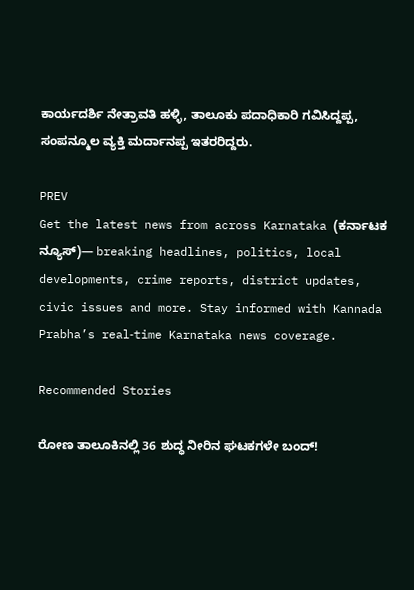ಕಾರ್ಯದರ್ಶಿ ನೇತ್ರಾವತಿ ಹಳ್ಳಿ, ತಾಲೂಕು ಪದಾಧಿಕಾರಿ ಗವಿಸಿದ್ದಪ್ಪ, ಸಂಪನ್ಮೂಲ ವ್ಯಕ್ತಿ ಮರ್ದಾನಪ್ಪ ಇತರರಿದ್ದರು.

PREV
Get the latest news from across Karnataka (ಕರ್ನಾಟಕ ನ್ಯೂಸ್)— breaking headlines, politics, local developments, crime reports, district updates, civic issues and more. Stay informed with Kannada Prabha’s real‑time Karnataka news coverage.

Recommended Stories

ರೋಣ ತಾಲೂಕಿನಲ್ಲಿ 36 ಶುದ್ಧ ನೀರಿನ ಘಟಕಗಳೇ ಬಂದ್!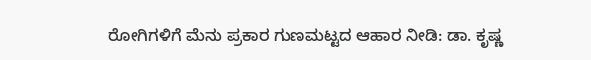ರೋಗಿಗಳಿಗೆ ಮೆನು ಪ್ರಕಾರ ಗುಣಮಟ್ಟದ ಆಹಾರ ನೀಡಿ: ಡಾ. ಕೃಷ್ಣ